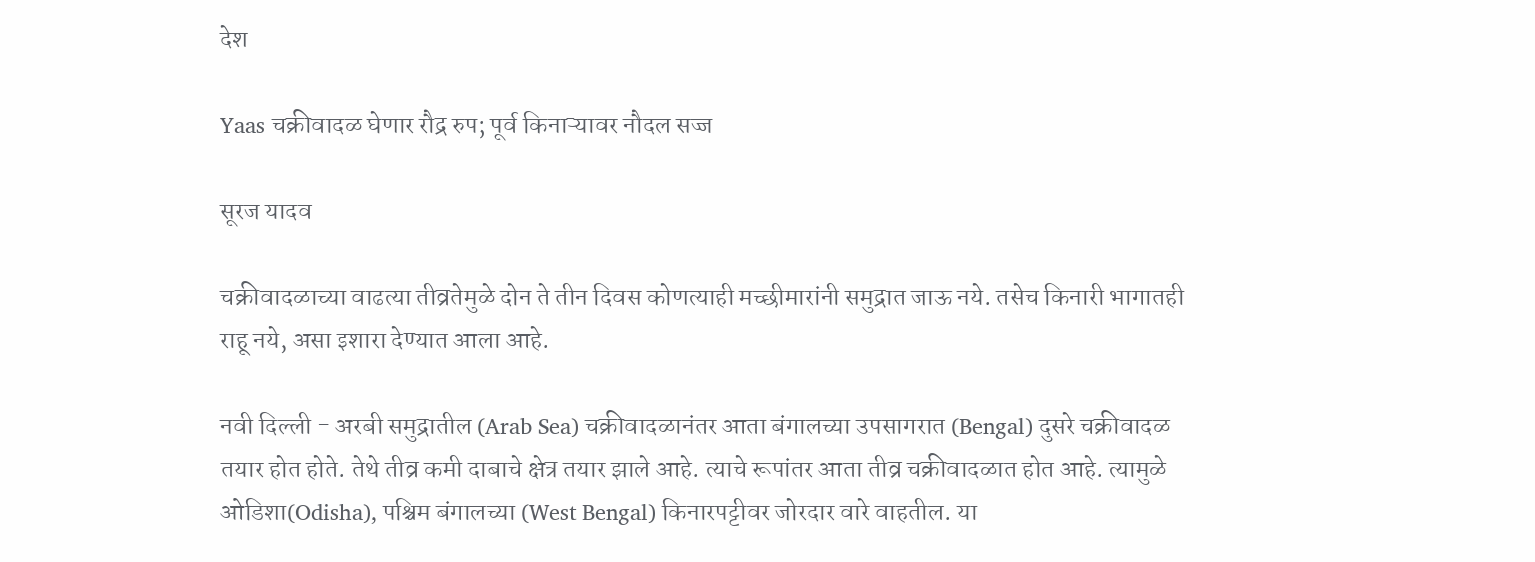देश

Yaas चक्रीवादळ घेणार रौद्र रुप; पूर्व किनाऱ्यावर नौदल सज्ज

सूरज यादव

चक्रीवादळाच्या वाढत्या तीव्रतेमुळे दोन ते तीन दिवस कोणत्याही मच्छीमारांनी समुद्रात जाऊ नये. तसेच किनारी भागातही राहू नये, असा इशारा देण्यात आला आहे.

नवी दिल्ली - अरबी समुद्रातील (Arab Sea) चक्रीवादळानंतर आता बंगालच्या उपसागरात (Bengal) दुसरे चक्रीवादळ तयार होत होते. तेथे तीव्र कमी दाबाचे क्षेत्र तयार झाले आहे. त्याचे रूपांतर आता तीव्र चक्रीवादळात होत आहे. त्यामुळे ओडिशा(Odisha), पश्चिम बंगालच्या (West Bengal) किनारपट्टीवर जोरदार वारे वाहतील. या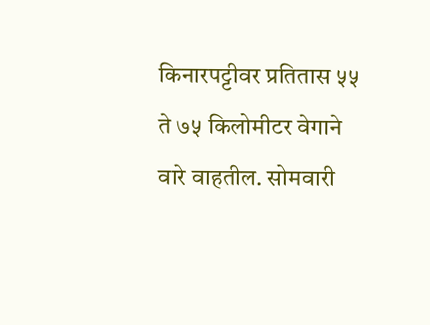किनारपट्टीवर प्रतितास ५५ ते ७५ किलोमीटर वेगाने वारे वाहतील. सोमवारी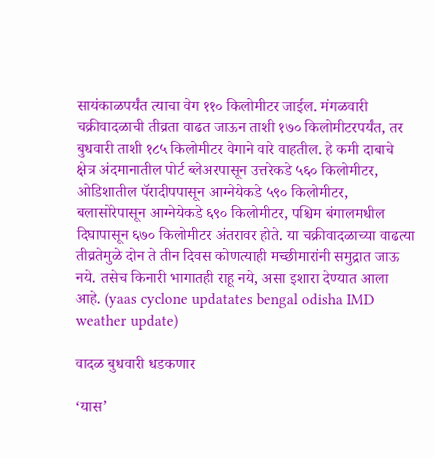सायंकाळपर्यंत त्याचा वेग ११० किलोमीटर जाईल. मंगळवारी चक्रीवादळाची तीव्रता वाढत जाऊन ताशी १७० किलोमीटरपर्यंत, तर बुधवारी ताशी १८५ किलोमीटर वेगाने वारे वाहतील. हे कमी दाबाचे क्षेत्र अंदमानातील पोर्ट ब्लेअरपासून उत्तरेकडे ५६० किलोमीटर, ओडिशातील पॅरादीपपासून आग्नेयेकडे ५९० किलोमीटर, बलासोरेपासून आग्नेयेकडे ६९० किलोमीटर, पश्चिम बंगालमधील दिघापासून ६७० किलोमीटर अंतरावर होते. या चक्रीवादळाच्या वाढत्या तीव्रतेमुळे दोन ते तीन दिवस कोणत्याही मच्छीमारांनी समुद्रात जाऊ नये. तसेच किनारी भागातही राहू नये, असा इशारा देण्यात आला आहे. (yaas cyclone updatates bengal odisha IMD weather update)

वादळ बुधवारी धडकणार

‘यास’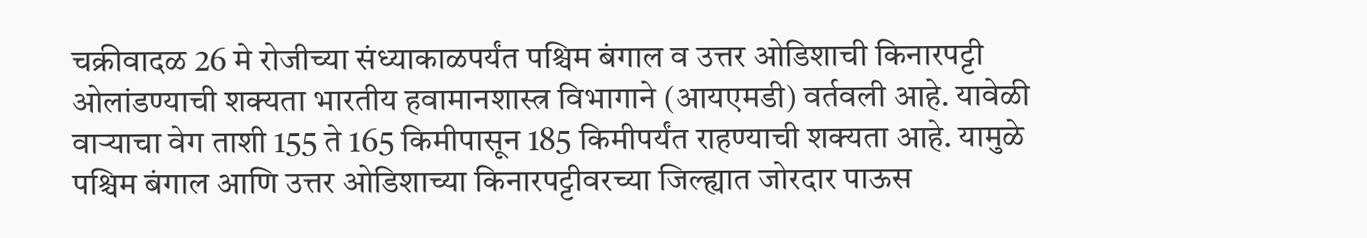चक्रीवादळ 26 मे रोजीच्या संध्याकाळपर्यंत पश्चिम बंगाल व उत्तर ओडिशाची किनारपट्टी ओलांडण्याची शक्यता भारतीय हवामानशास्त्र विभागाने (आयएमडी) वर्तवली आहे. यावेळी वाऱ्याचा वेग ताशी 155 ते 165 किमीपासून 185 किमीपर्यंत राहण्याची शक्यता आहे. यामुळे पश्चिम बंगाल आणि उत्तर ओडिशाच्या किनारपट्टीवरच्या जिल्ह्यात जोरदार पाऊस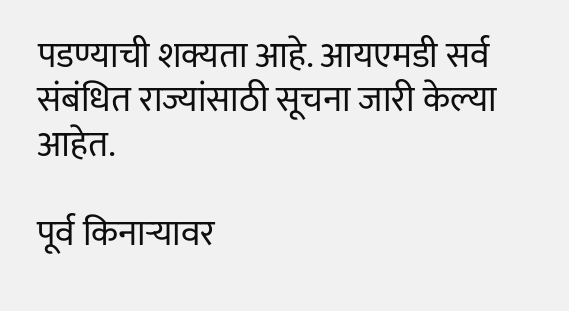पडण्याची शक्यता आहे. आयएमडी सर्व संबंधित राज्यांसाठी सूचना जारी केल्या आहेत.

पूर्व किनाऱ्यावर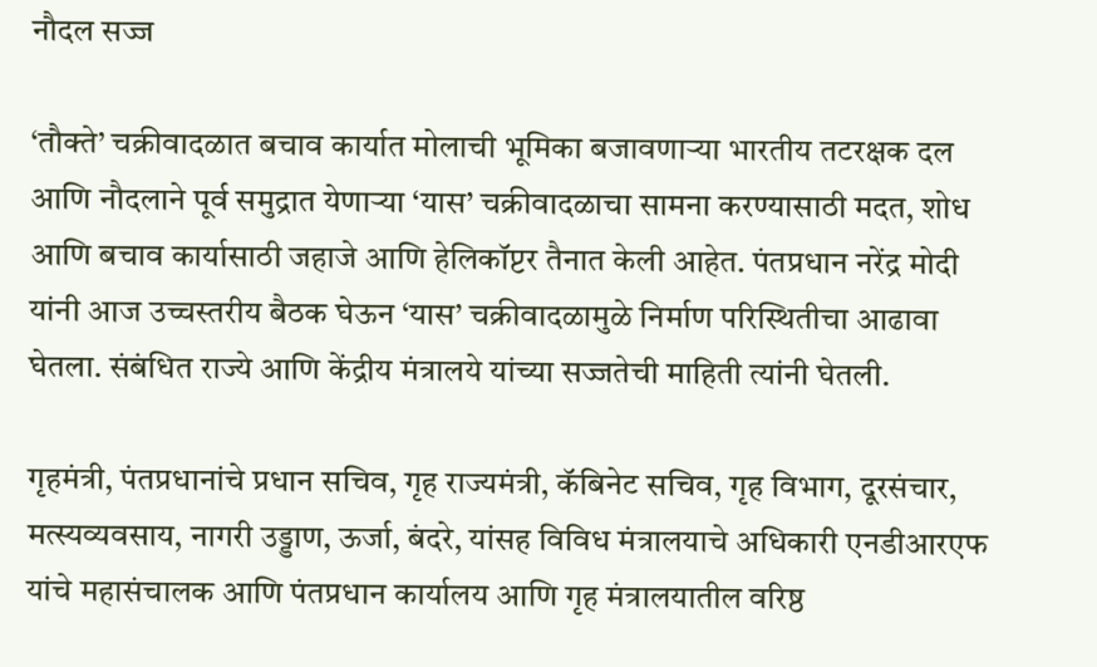नौदल सज्ज

‘तौक्ते’ चक्रीवादळात बचाव कार्यात मोलाची भूमिका बजावणाऱ्या भारतीय तटरक्षक दल आणि नौदलाने पूर्व समुद्रात येणाऱ्या ‘यास’ चक्रीवादळाचा सामना करण्यासाठी मदत, शोध आणि बचाव कार्यासाठी जहाजे आणि हेलिकॉप्टर तैनात केली आहेत. पंतप्रधान नरेंद्र मोदी यांनी आज उच्चस्तरीय बैठक घेऊन ‘यास’ चक्रीवादळामुळे निर्माण परिस्थितीचा आढावा घेतला. संबंधित राज्ये आणि केंद्रीय मंत्रालये यांच्या सज्जतेची माहिती त्यांनी घेतली.

गृहमंत्री, पंतप्रधानांचे प्रधान सचिव, गृह राज्यमंत्री, कॅबिनेट सचिव, गृह विभाग, दूरसंचार, मत्स्यव्यवसाय, नागरी उड्डाण, ऊर्जा, बंदरे, यांसह विविध मंत्रालयाचे अधिकारी एनडीआरएफ यांचे महासंचालक आणि पंतप्रधान कार्यालय आणि गृह मंत्रालयातील वरिष्ठ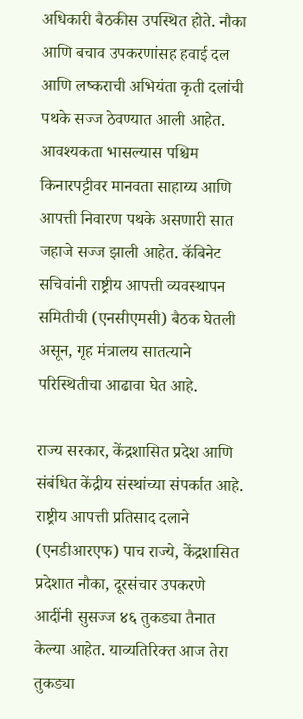अधिकारी बैठकीस उपस्थित होते. नौका आणि बचाव उपकरणांसह हवाई दल आणि लष्कराची अभियंता कृती दलांची पथके सज्ज ठेवण्यात आली आहेत. आवश्यकता भासल्यास पश्चिम किनारपट्टीवर मानवता साहाय्य आणि आपत्ती निवारण पथके असणारी सात जहाजे सज्ज झाली आहेत. कॅबिनेट सचिवांनी राष्ट्रीय आपत्ती व्यवस्थापन समितीची (एनसीएमसी) बैठक घेतली असून, गृह मंत्रालय सातत्याने परिस्थितीचा आढावा घेत आहे.

राज्य सरकार, केंद्रशासित प्रदेश आणि संबंधित केंद्रीय संस्थांच्या संपर्कात आहे. राष्ट्रीय आपत्ती प्रतिसाद दलाने (एनडीआरएफ) पाच राज्ये, केंद्रशासित प्रदेशात नौका, दूरसंचार उपकरणे आदींनी सुसज्ज ४६ तुकड्या तैनात केल्या आहेत. याव्यतिरिक्त आज तेरा तुकड्या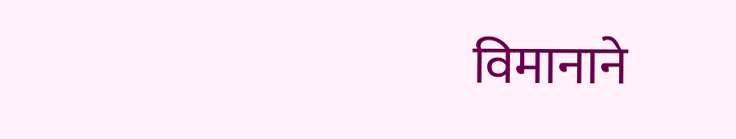विमानाने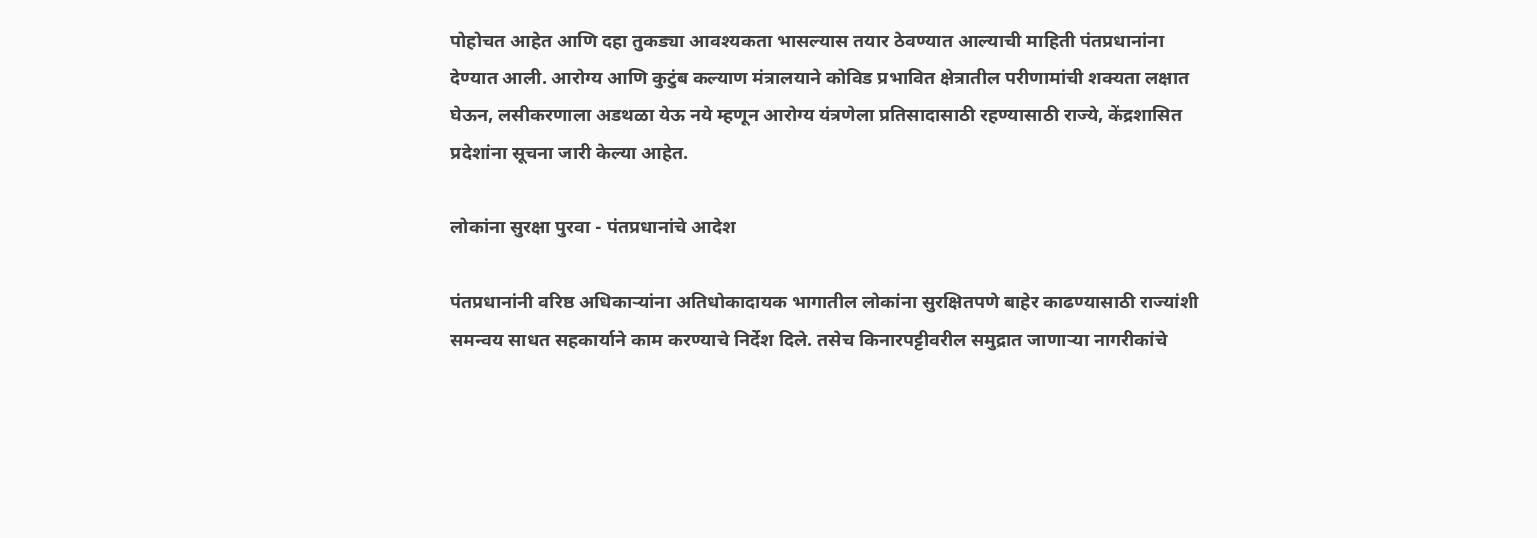पोहोचत आहेत आणि दहा तुकड्या आवश्यकता भासल्यास तयार ठेवण्यात आल्याची माहिती पंतप्रधानांना देण्यात आली. आरोग्य आणि कुटुंब कल्याण मंत्रालयाने कोविड प्रभावित क्षेत्रातील परीणामांची शक्यता लक्षात घेऊन, लसीकरणाला अडथळा येऊ नये म्हणून आरोग्य यंत्रणेला प्रतिसादासाठी रहण्यासाठी राज्ये, केंद्रशासित प्रदेशांना सूचना जारी केल्या आहेत.

लोकांना सुरक्षा पुरवा - पंतप्रधानांचे आदेश

पंतप्रधानांनी वरिष्ठ अधिकाऱ्यांना अतिधोकादायक भागातील लोकांना सुरक्षितपणे बाहेर काढण्यासाठी राज्यांशी समन्वय साधत सहकार्याने काम करण्याचे निर्देश दिले. तसेच किनारपट्टीवरील समुद्रात जाणाऱ्या नागरीकांचे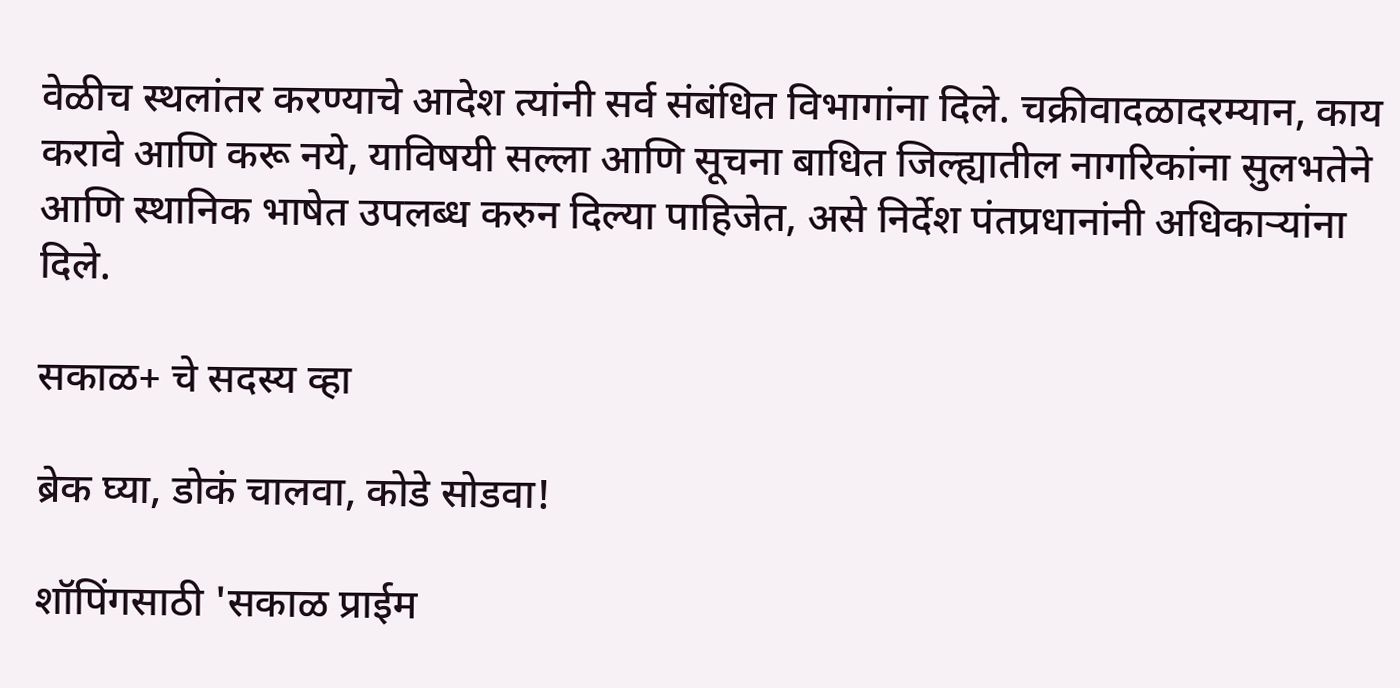वेळीच स्थलांतर करण्याचे आदेश त्यांनी सर्व संबंधित विभागांना दिले. चक्रीवादळादरम्यान, काय करावे आणि करू नये, याविषयी सल्ला आणि सूचना बाधित जिल्ह्यातील नागरिकांना सुलभतेने आणि स्थानिक भाषेत उपलब्ध करुन दिल्या पाहिजेत, असे निर्देश पंतप्रधानांनी अधिकाऱ्यांना दिले.

सकाळ+ चे सदस्य व्हा

ब्रेक घ्या, डोकं चालवा, कोडे सोडवा!

शॉपिंगसाठी 'सकाळ प्राईम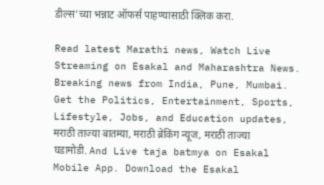डील्स'च्या भन्नाट ऑफर्स पाहण्यासाठी क्लिक करा.

Read latest Marathi news, Watch Live Streaming on Esakal and Maharashtra News. Breaking news from India, Pune, Mumbai. Get the Politics, Entertainment, Sports, Lifestyle, Jobs, and Education updates, मराठी ताज्या बातम्या, मराठी ब्रेकिंग न्यूज, मराठी ताज्या घडामोडी. And Live taja batmya on Esakal Mobile App. Download the Esakal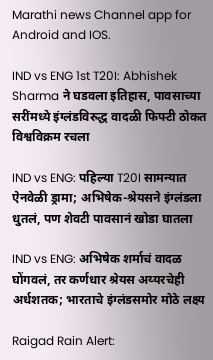Marathi news Channel app for Android and IOS.

IND vs ENG 1st T20I: Abhishek Sharma ने घडवला इतिहास, पावसाच्या सरींमध्ये इंग्लंडविरुद्ध वादळी फिफ्टी ठोकत विश्वविक्रम रचला

IND vs ENG: पहिल्या T20I सामन्यात ऐनवेळी ड्रामा; अभिषेक-श्रेयसने इंग्लंडला धुतलं, पण शेवटी पावसानं खोडा घातला

IND vs ENG: अभिषेक शर्माचं वादळ घोंगवलं, तर कर्णधार श्रेयस अय्यरचेही अर्धशतक; भारताचे इंग्लंडसमोर मोठे लक्ष्य

Raigad Rain Alert: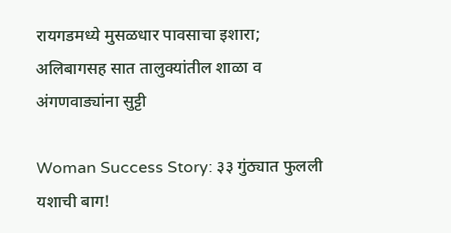रायगडमध्ये मुसळधार पावसाचा इशारा; अलिबागसह सात तालुक्यांतील शाळा व अंगणवाड्यांना सुट्टी

Woman Success Story: ३३ गुंठ्यात फुलली यशाची बाग!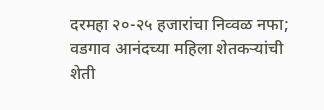दरमहा २०-२५ हजारांचा निव्वळ नफा; वडगाव आनंदच्या महिला शेतकऱ्यांची शेती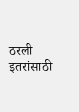ठरली इतरांसाठी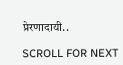प्रेरणादायी..

SCROLL FOR NEXT